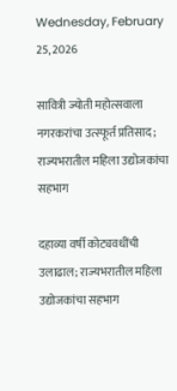Wednesday, February 25, 2026

सावित्री ज्योती महोत्सवाला नगरकरांचा उत्स्फूर्त प्रतिसाद ; राज्यभरातील महिला उद्योजकांचा सहभाग

दहाव्या वर्षी कोट्यवधींची उलाढाल; राज्यभरातील महिला उद्योजकांचा सहभाग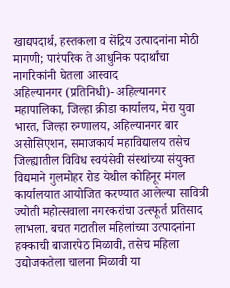खाद्यपदार्थ, हस्तकला व सेंद्रिय उत्पादनांना मोठी मागणी; पारंपरिक ते आधुनिक पदार्थांचा नागरिकांनी घेतला आस्वाद
अहिल्यानगर (प्रतिनिधी)- अहिल्यानगर महापालिका, जिल्हा क्रीडा कार्यालय, मेरा युवा भारत, जिल्हा रुग्णालय, अहिल्यानगर बार असोसिएशन, समाजकार्य महाविद्यालय तसेच जिल्ह्यातील विविध स्वयंसेवी संस्थांच्या संयुक्त विद्यमाने गुलमोहर रोड येथील कोहिनूर मंगल कार्यालयात आयोजित करण्यात आलेल्या सावित्री ज्योती महोत्सवाला नगरकरांचा उत्स्फूर्त प्रतिसाद लाभला. बचत गटातील महिलांच्या उत्पादनांना हक्काची बाजारपेठ मिळावी, तसेच महिला उद्योजकतेला चालना मिळावी या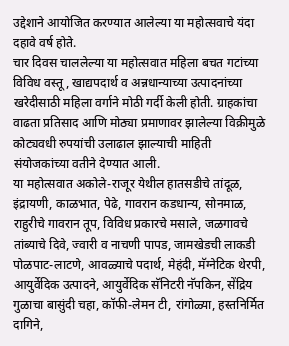उद्देशाने आयोजित करण्यात आलेल्या या महोत्सवाचे यंदा दहावे वर्ष होते.
चार दिवस चाललेल्या या महोत्सवात महिला बचत गटांच्या विविध वस्तू, खाद्यपदार्थ व अन्नधान्याच्या उत्पादनांच्या खरेदीसाठी महिला वर्गाने मोठी गर्दी केली होती. ग्राहकांचा वाढता प्रतिसाद आणि मोठ्या प्रमाणावर झालेल्या विक्रीमुळे कोट्यवधी रुपयांची उलाढाल झाल्याची माहिती संयोजकांच्या वतीने देण्यात आली.
या महोत्सवात अकोले-राजूर येथील हातसडीचे तांदूळ, इंद्रायणी, काळभात, पेढे, गावरान कडधान्य, सोनमाळ, राहुरीचे गावरान तूप, विविध प्रकारचे मसाले, जळगावचे तांब्याचे दिवे, ज्वारी व नाचणी पापड, जामखेडची लाकडी पोळपाट-लाटणे, आवळ्याचे पदार्थ, मेहंदी, मॅग्नेटिक थेरपी, आयुर्वेदिक उत्पादने, आयुर्वेदिक सॅनिटरी नॅपकिन, सेंद्रिय गुळाचा बासुंदी चहा, कॉफी-लेमन टी, रांगोळ्या, हस्तनिर्मित दागिने,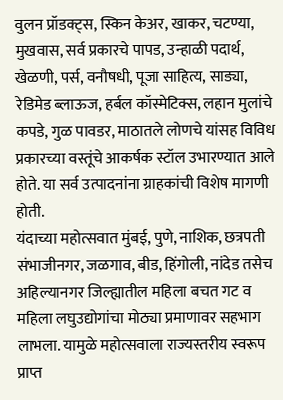वुलन प्रॉडक्ट्‌स, स्किन केअर, खाकर, चटण्या, मुखवास, सर्व प्रकारचे पापड, उन्हाळी पदार्थ, खेळणी, पर्स, वनौषधी, पूजा साहित्य, साड्या, रेडिमेड ब्लाऊज, हर्बल कॉस्मेटिक्स, लहान मुलांचे कपडे, गुळ पावडर, माठातले लोणचे यांसह विविध प्रकारच्या वस्तूंचे आकर्षक स्टॉल उभारण्यात आले होते. या सर्व उत्पादनांना ग्राहकांची विशेष मागणी होती.
यंदाच्या महोत्सवात मुंबई, पुणे, नाशिक, छत्रपती संभाजीनगर, जळगाव, बीड, हिंगोली, नांदेड तसेच अहिल्यानगर जिल्ह्यातील महिला बचत गट व महिला लघुउद्योगांचा मोठ्या प्रमाणावर सहभाग लाभला. यामुळे महोत्सवाला राज्यस्तरीय स्वरूप प्राप्त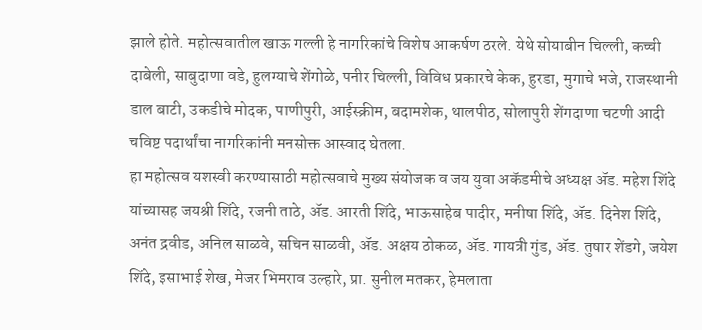झाले होते. महोत्सवातील खाऊ गल्ली हे नागरिकांचे विशेष आकर्षण ठरले. येथे सोयाबीन चिल्ली, कच्ची दाबेली, साबुदाणा वडे, हुलग्याचे शेंगोळे, पनीर चिल्ली, विविध प्रकारचे केक, हुरडा, मुगाचे भजे, राजस्थानी डाल बाटी, उकडीचे मोदक, पाणीपुरी, आईस्क्रीम, बदामशेक, थालपीठ, सोलापुरी शेंगदाणा चटणी आदी चविष्ट पदार्थांचा नागरिकांनी मनसोक्त आस्वाद घेतला.
हा महोत्सव यशस्वी करण्यासाठी महोत्सवाचे मुख्य संयोजक व जय युवा अकॅडमीचे अध्यक्ष ॲड. महेश शिंदे यांच्यासह जयश्री शिंदे, रजनी ताठे, ॲड. आरती शिंदे, भाऊसाहेब पादीर, मनीषा शिंदे, ॲड. दिनेश शिंदे, अनंत द्रवीड, अनिल साळवे, सचिन साळवी, ॲड. अक्षय ठोकळ, ॲड. गायत्री गुंड, ॲड. तुषार शेंडगे, जयेश शिंदे, इसाभाई शेख, मेजर भिमराव उल्हारे, प्रा. सुनील मतकर, हेमलाता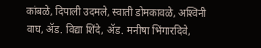कांबळे, दिपाली उदमले, स्वाती डोमकावळे, अश्‍विनी वाघ, ॲड. विद्या शिंदे, ॲड. मनीषा भिंगारदिवे,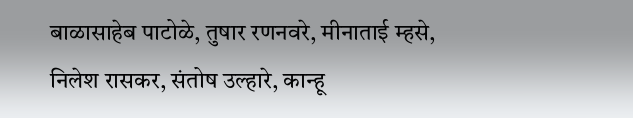बाळासाहेब पाटोळे, तुषार रणनवरे, मीनाताई म्हसे, निलेश रासकर, संतोष उल्हारे, कान्हू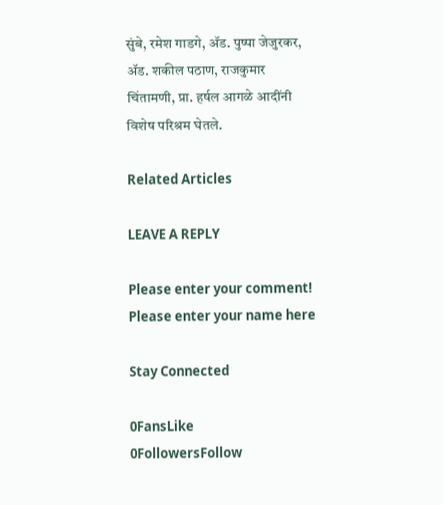सुंबे, रमेश गाडगे, ॲड. पुष्पा जेजुरकर, ॲड. शकील पठाण, राजकुमार चिंतामणी, प्रा. हर्षल आगळे आदींनी विशेष परिश्रम घेतले.

Related Articles

LEAVE A REPLY

Please enter your comment!
Please enter your name here

Stay Connected

0FansLike
0FollowersFollow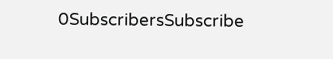0SubscribersSubscribe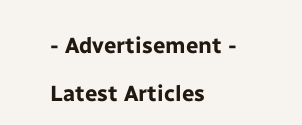- Advertisement -

Latest Articles